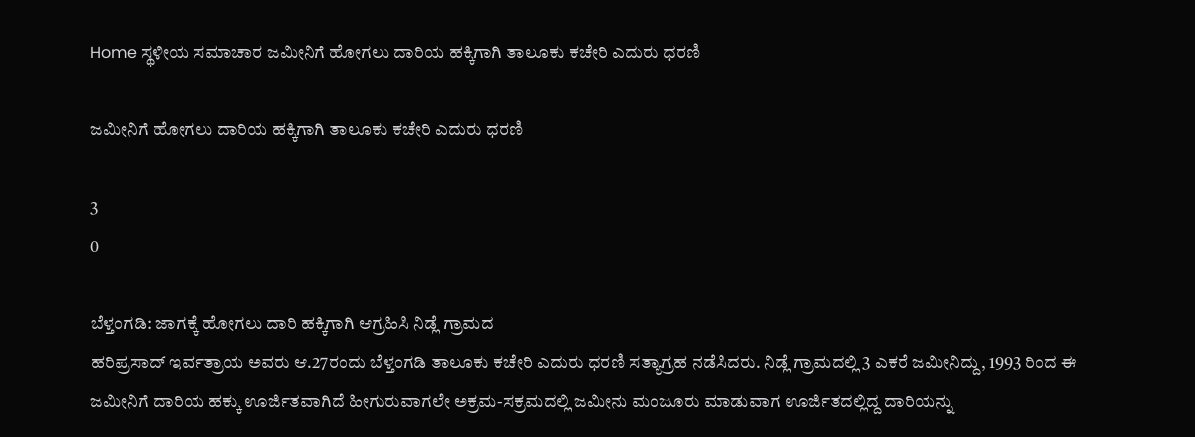Home ಸ್ಥಳೀಯ ಸಮಾಚಾರ ಜಮೀನಿಗೆ ಹೋಗಲು ದಾರಿಯ ಹಕ್ಕಿಗಾಗಿ ತಾಲೂಕು ಕಚೇರಿ ಎದುರು ಧರಣಿ

ಜಮೀನಿಗೆ ಹೋಗಲು ದಾರಿಯ ಹಕ್ಕಿಗಾಗಿ ತಾಲೂಕು ಕಚೇರಿ ಎದುರು ಧರಣಿ

3
0

ಬೆಳ್ತಂಗಡಿ: ಜಾಗಕ್ಕೆ ಹೋಗಲು ದಾರಿ ಹಕ್ಕಿಗಾಗಿ ಆಗ್ರಹಿಸಿ ನಿಡ್ಲೆ ಗ್ರಾಮದ
ಹರಿಪ್ರಸಾದ್ ಇರ್ವತ್ರಾಯ ಅವರು ಆ.27ರಂದು ಬೆಳ್ತಂಗಡಿ ತಾಲೂಕು ಕಚೇರಿ ಎದುರು ಧರಣಿ ಸತ್ಯಾಗ್ರಹ ನಡೆಸಿದರು. ನಿಡ್ಲೆ ಗ್ರಾಮದಲ್ಲಿ 3 ಎಕರೆ ಜಮೀನಿದ್ದು, 1993 ರಿಂದ ಈ ಜಮೀನಿಗೆ ದಾರಿಯ ಹಕ್ಕು ಊರ್ಜಿತವಾಗಿದೆ ಹೀಗುರುವಾಗಲೇ ಅಕ್ರಮ-ಸಕ್ರಮದಲ್ಲಿ ಜಮೀನು ಮಂಜೂರು ಮಾಡುವಾಗ ಊರ್ಜಿತದಲ್ಲಿದ್ದ ದಾರಿಯನ್ನು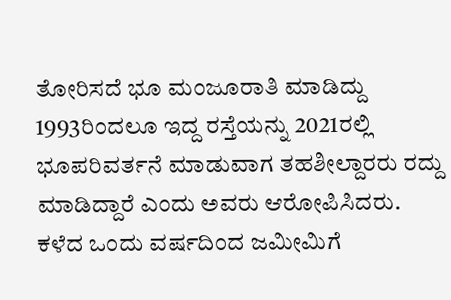ತೋರಿಸದೆ ಭೂ ಮಂಜೂರಾತಿ ಮಾಡಿದ್ದು 1993ರಿಂದಲೂ ಇದ್ದ ರಸ್ತೆಯನ್ನು 2021ರಲ್ಲಿ ಭೂಪರಿವರ್ತನೆ ಮಾಡುವಾಗ ತಹಶೀಲ್ದಾರರು ರದ್ದು ಮಾಡಿದ್ದಾರೆ ಎಂದು ಅವರು ಆರೋಪಿಸಿದರು.
ಕಳೆದ ಒಂದು ವರ್ಷದಿಂದ ಜಮೀಮಿಗೆ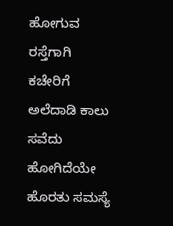ಹೋಗುವ ರಸ್ತೆಗಾಗಿ ಕಚೇರಿಗೆ ಅಲೆದಾಡಿ ಕಾಲು ಸವೆದು ಹೋಗಿದೆಯೇ ಹೊರತು ಸಮಸ್ಯೆ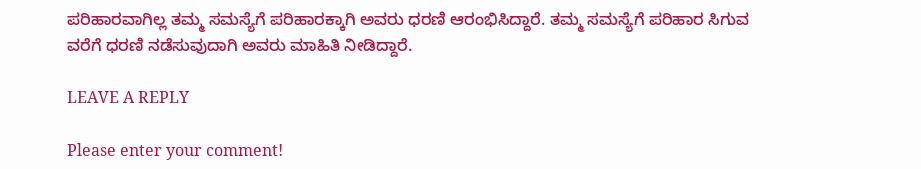ಪರಿಹಾರವಾಗಿಲ್ಲ ತಮ್ಮ ಸಮಸ್ಯೆಗೆ ಪರಿಹಾರಕ್ಕಾಗಿ ಅವರು ಧರಣಿ ಆರಂಭಿಸಿದ್ದಾರೆ. ತಮ್ಮ ಸಮಸ್ಯೆಗೆ ಪರಿಹಾರ ಸಿಗುವ ವರೆಗೆ ಧರಣಿ ನಡೆಸುವುದಾಗಿ ಅವರು ಮಾಹಿತಿ ನೀಡಿದ್ದಾರೆ.

LEAVE A REPLY

Please enter your comment!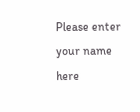Please enter your name here